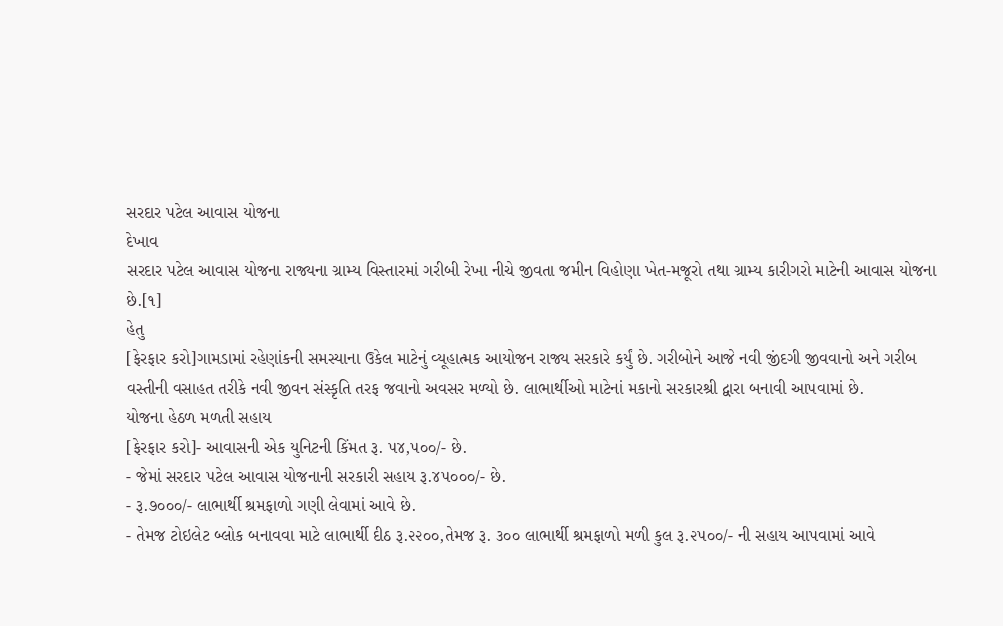સરદાર પટેલ આવાસ યોજના
દેખાવ
સરદાર પટેલ આવાસ યોજના રાજ્યના ગ્રામ્ય વિસ્તારમાં ગરીબી રેખા નીચે જીવતા જમીન વિહોણા ખેત-મજૂરો તથા ગ્રામ્ય કારીગરો માટેની આવાસ યોજના છે.[૧]
હેતુ
[ફેરફાર કરો]ગામડામાં રહેણાંકની સમસ્યાના ઉકેલ માટેનું વ્યૂહાત્મક આયોજન રાજ્ય સરકારે કર્યું છે. ગરીબોને આજે નવી જીંદગી જીવવાનો અને ગરીબ વસ્તીની વસાહત તરીકે નવી જીવન સંસ્કૃતિ તરફ જવાનો અવસર મળ્યો છે. લાભાર્થીઓ માટેનાં મકાનો સરકારશ્રી દ્વારા બનાવી આ૫વામાં છે.
યોજના હેઠળ મળતી સહાય
[ફેરફાર કરો]- આવાસની એક યુનિટની કિંમત રૂ. ૫૪,૫૦૦/- છે.
- જેમાં સરદાર ૫ટેલ આવાસ યોજનાની સરકારી સહાય રૂ.૪૫૦૦૦/- છે.
- રૂ.૭૦૦૦/- લાભાર્થી શ્રમફાળો ગણી લેવામાં આવે છે.
- તેમજ ટોઇલેટ બ્લોક બનાવવા માટે લાભાર્થી દીઠ રૂ.૨૨૦૦,તેમજ રૂ. ૩૦૦ લાભાર્થી શ્રમફાળો મળી કુલ રૂ.૨૫૦૦/- ની સહાય આપવામાં આવે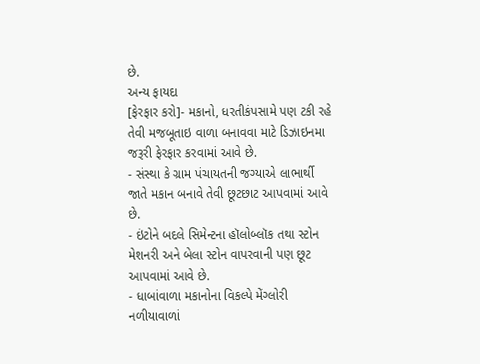છે.
અન્ય ફાયદા
[ફેરફાર કરો]- મકાનો, ધરતીકંપસામે પણ ટકી રહે તેવી મજબૂતાઇ વાળા બનાવવા માટે ડિઝાઇનમા જરૂરી ફેરફાર કરવામાં આવે છે.
- સંસ્થા કે ગ્રામ પંચાયતની જગ્યાએ લાભાર્થી જાતે મકાન બનાવે તેવી છૂટછાટ આપવામાં આવે છે.
- ઇંટોને બદલે સિમેન્ટના હૉલોબ્લૉક તથા સ્ટોન મેશનરી અને બેલા સ્ટોન વાપરવાની પણ છૂટ આપવામાં આવે છે.
- ધાબાંવાળા મકાનોના વિકલ્પે મેંગ્લોરી નળીયાવાળાં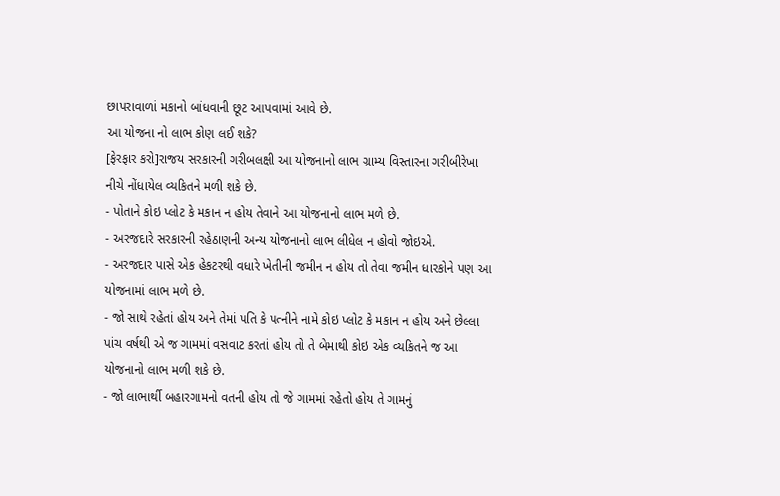છાપરાવાળાં મકાનો બાંધવાની છૂટ આપવામાં આવે છે.
આ યોજના નો લાભ કોણ લઈ શકે?
[ફેરફાર કરો]રાજય સરકારની ગરીબલક્ષી આ યોજનાનો લાભ ગ્રામ્ય વિસ્તારના ગરીબીરેખા નીચે નોંધાયેલ વ્યકિતને મળી શકે છે.
- પોતાને કોઇ પ્લોટ કે મકાન ન હોય તેવાને આ યોજનાનો લાભ મળે છે.
- અરજદારે સરકારની રહેઠાણની અન્ય યોજનાનો લાભ લીધેલ ન હોવો જોઇએ.
- અરજદાર પાસે એક હેકટરથી વધારે ખેતીની જમીન ન હોય તો તેવા જમીન ધારકોને પણ આ યોજનામાં લાભ મળે છે.
- જો સાથે રહેતાં હોય અને તેમાં ૫તિ કે ૫ત્નીને નામે કોઇ પ્લોટ કે મકાન ન હોય અને છેલ્લા પાંચ વર્ષથી એ જ ગામમાં વસવાટ કરતાં હોય તો તે બેમાથી કોઇ એક વ્યકિતને જ આ યોજનાનો લાભ મળી શકે છે.
- જો લાભાર્થી બહારગામનો વતની હોય તો જે ગામમાં રહેતો હોય તે ગામનું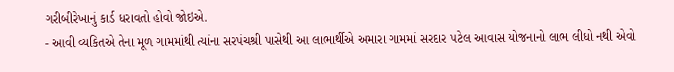ગરીબીરેખાનું કાર્ડ ધરાવતો હોવો જોઇએ.
- આવી વ્યકિતએ તેના મૂળ ગામમાંથી ત્યાંના સરપંચશ્રી પાસેથી આ લાભાર્થીએ અમારા ગામમાં સરદાર ૫ટેલ આવાસ યોજનાનો લાભ લીધો નથી એવો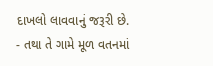દાખલો લાવવાનું જરૂરી છે.
- તથા તે ગામે મૂળ વતનમાં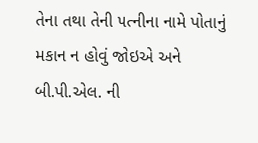તેના તથા તેની ૫ત્નીના નામે પોતાનું મકાન ન હોવું જોઇએ અને બી.પી.એલ. ની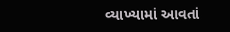વ્યાખ્યામાં આવતાં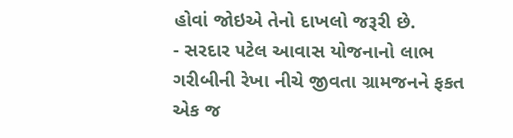હોવાં જોઇએ તેનો દાખલો જરૂરી છે.
- સરદાર ૫ટેલ આવાસ યોજનાનો લાભ ગરીબીની રેખા નીચે જીવતા ગ્રામજનને ફકત એક જ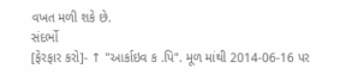વખત મળી શકે છે.
સંદર્ભો
[ફેરફાર કરો]- ↑ "આર્કાઇવ ક .પિ". મૂળ માંથી 2014-06-16 પર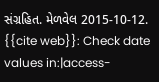સંગ્રહિત. મેળવેલ 2015-10-12.
{{cite web}}: Check date values in:|access-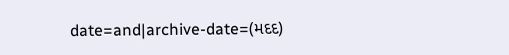date=and|archive-date=(મદદ)